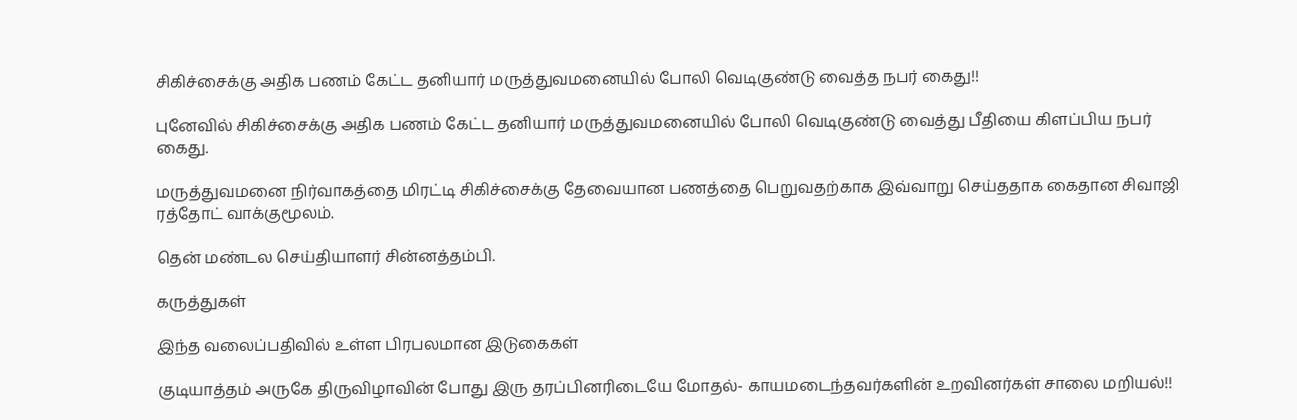சிகிச்சைக்கு அதிக பணம் கேட்ட தனியார் மருத்துவமனையில் போலி வெடிகுண்டு வைத்த நபர் கைது!!

புனேவில் சிகிச்சைக்கு அதிக பணம் கேட்ட தனியார் மருத்துவமனையில் போலி வெடிகுண்டு வைத்து பீதியை கிளப்பிய நபர் கைது.

மருத்துவமனை நிர்வாகத்தை மிரட்டி சிகிச்சைக்கு தேவையான பணத்தை பெறுவதற்காக இவ்வாறு செய்ததாக கைதான சிவாஜி ரத்தோட் வாக்குமூலம்.

தென் மண்டல செய்தியாளர் சின்னத்தம்பி.

கருத்துகள்

இந்த வலைப்பதிவில் உள்ள பிரபலமான இடுகைகள்

குடியாத்தம் அருகே திருவிழாவின் போது இரு தரப்பினரிடையே மோதல்- காயமடைந்தவர்களின் உறவினர்கள் சாலை மறியல்!!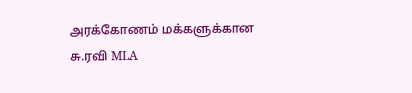அரக்கோணம் மக்களுக்கான சு.ரவி MLA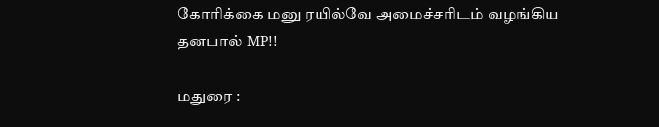கோரிக்கை மனு ரயில்வே அமைச்சரிடம் வழங்கிய தனபால் MP!!

மதுரை :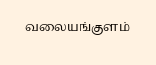வலையங்குளம்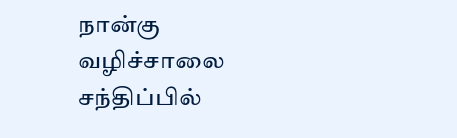நான்கு வழிச்சாலை சந்திப்பில்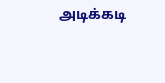அடிக்கடி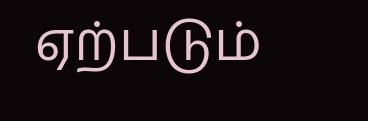ஏற்படும்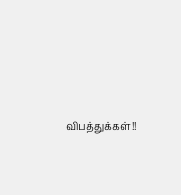விபத்துக்கள்!!